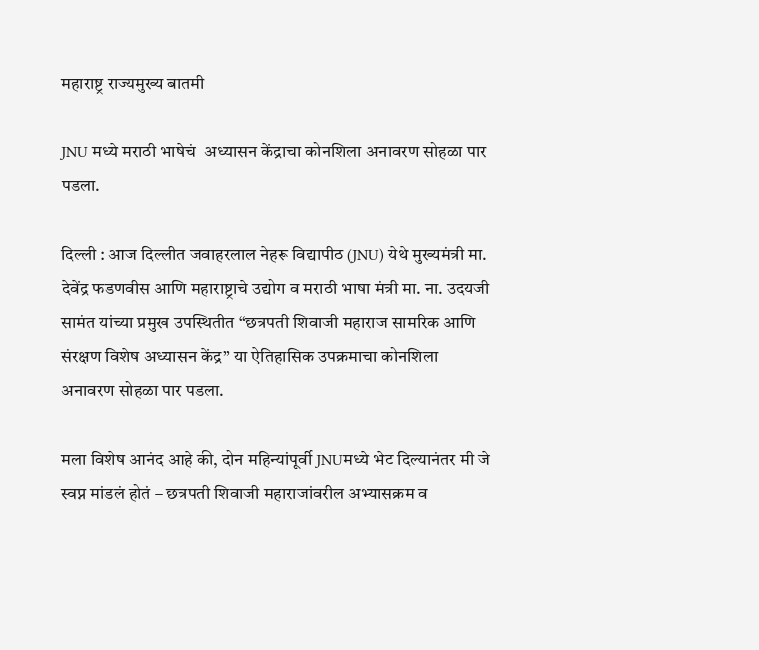महाराष्ट्र राज्यमुख्य बातमी

JNU मध्ये मराठी भाषेचं  अध्यासन केंद्राचा कोनशिला अनावरण सोहळा पार पडला.

दिल्ली : आज दिल्लीत जवाहरलाल नेहरू विद्यापीठ (JNU) येथे मुख्यमंत्री मा. देवेंद्र फडणवीस आणि महाराष्ट्राचे उद्योग व मराठी भाषा मंत्री मा. ना. उदयजी सामंत यांच्या प्रमुख उपस्थितीत “छत्रपती शिवाजी महाराज सामरिक आणि संरक्षण विशेष अध्यासन केंद्र” या ऐतिहासिक उपक्रमाचा कोनशिला अनावरण सोहळा पार पडला.

मला विशेष आनंद आहे की, दोन महिन्यांपूर्वी JNUमध्ये भेट दिल्यानंतर मी जे स्वप्न मांडलं होतं – छत्रपती शिवाजी महाराजांवरील अभ्यासक्रम व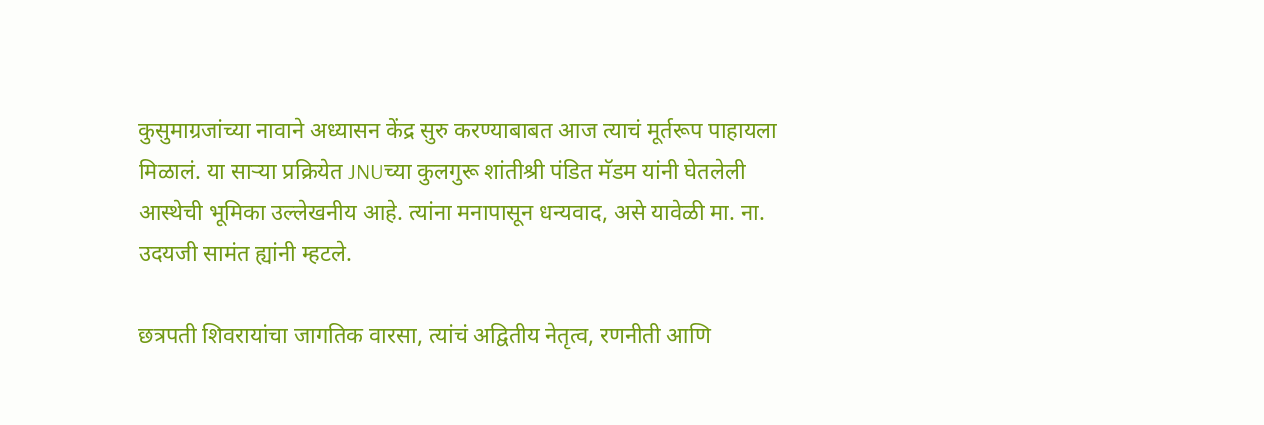कुसुमाग्रजांच्या नावाने अध्यासन केंद्र सुरु करण्याबाबत आज त्याचं मूर्तरूप पाहायला मिळालं. या साऱ्या प्रक्रियेत JNUच्या कुलगुरू शांतीश्री पंडित मॅडम यांनी घेतलेली आस्थेची भूमिका उल्लेखनीय आहे. त्यांना मनापासून धन्यवाद, असे यावेळी मा. ना. उदयजी सामंत ह्यांनी म्हटले.

छत्रपती शिवरायांचा जागतिक वारसा, त्यांचं अद्वितीय नेतृत्व, रणनीती आणि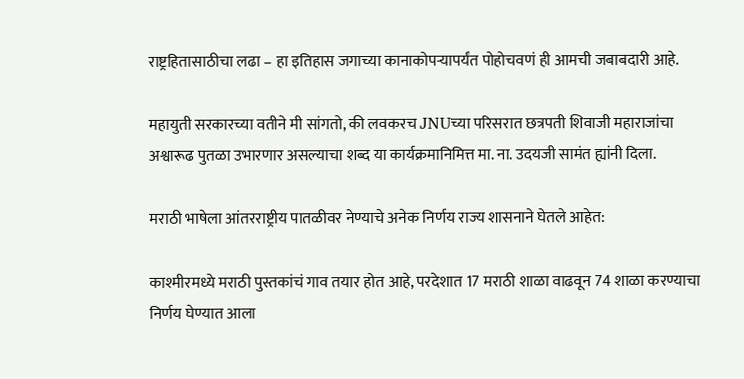राष्ट्रहितासाठीचा लढा – हा इतिहास जगाच्या कानाकोपऱ्यापर्यंत पोहोचवणं ही आमची जबाबदारी आहे.

महायुती सरकारच्या वतीने मी सांगतो, की लवकरच JNUच्या परिसरात छत्रपती शिवाजी महाराजांचा अश्वारूढ पुतळा उभारणार असल्याचा शब्द या कार्यक्रमानिमित्त मा. ना. उदयजी सामंत ह्यांनी दिला.

मराठी भाषेला आंतरराष्ट्रीय पातळीवर नेण्याचे अनेक निर्णय राज्य शासनाने घेतले आहेत:

काश्मीरमध्ये मराठी पुस्तकांचं गाव तयार होत आहे, परदेशात 17 मराठी शाळा वाढवून 74 शाळा करण्याचा निर्णय घेण्यात आला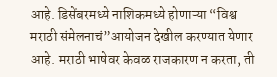आहे. डिसेंबरमध्ये नाशिकमध्ये होणाऱ्या “विश्व मराठी संमेलनाचं”आयोजन देखील करण्यात येणार आहे. मराठी भाषेवर केवळ राजकारण न करता, ती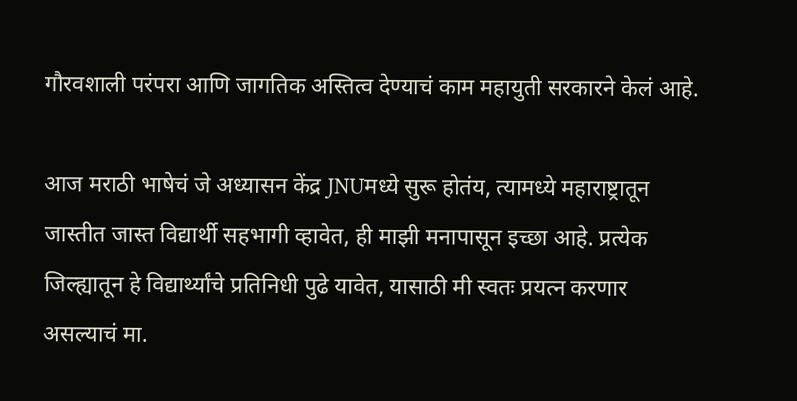गौरवशाली परंपरा आणि जागतिक अस्तित्व देण्याचं काम महायुती सरकारने केलं आहे.

आज मराठी भाषेचं जे अध्यासन केंद्र JNUमध्ये सुरू होतंय, त्यामध्ये महाराष्ट्रातून जास्तीत जास्त विद्यार्थी सहभागी व्हावेत, ही माझी मनापासून इच्छा आहे. प्रत्येक जिल्ह्यातून हे विद्यार्थ्यांचे प्रतिनिधी पुढे यावेत, यासाठी मी स्वतः प्रयत्न करणार असल्याचं मा.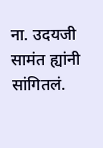ना. उदयजी सामंत ह्यांनी सांगितलं.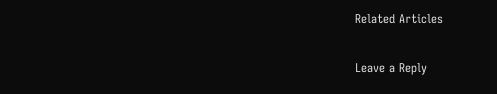Related Articles

Leave a Reply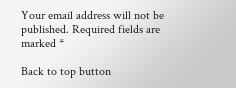Your email address will not be published. Required fields are marked *

Back to top button